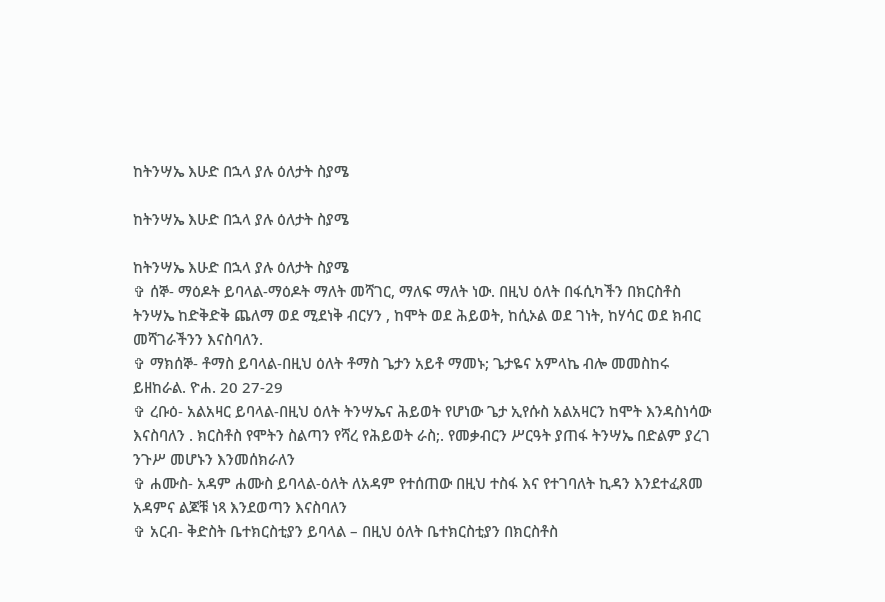ከትንሣኤ እሁድ በኋላ ያሉ ዕለታት ስያሜ

ከትንሣኤ እሁድ በኋላ ያሉ ዕለታት ስያሜ

ከትንሣኤ እሁድ በኋላ ያሉ ዕለታት ስያሜ
✞ ሰኞ- ማዕዶት ይባላል-ማዕዶት ማለት መሻገር, ማለፍ ማለት ነው. በዚህ ዕለት በፋሲካችን በክርስቶስ ትንሣኤ ከድቅድቅ ጨለማ ወደ ሚደነቅ ብርሃን , ከሞት ወደ ሕይወት, ከሲኦል ወደ ገነት, ከሃሳር ወደ ክብር መሻገራችንን እናስባለን.
✞ ማክሰኞ- ቶማስ ይባላል-በዚህ ዕለት ቶማስ ጌታን አይቶ ማመኑ; ጌታዬና አምላኬ ብሎ መመስከሩ ይዘከራል. ዮሐ. 20 27-29
✞ ረቡዕ- አልአዛር ይባላል-በዚህ ዕለት ትንሣኤና ሕይወት የሆነው ጌታ ኢየሱስ አልአዛርን ከሞት እንዳስነሳው እናስባለን . ክርስቶስ የሞትን ስልጣን የሻረ የሕይወት ራስ;. የመቃብርን ሥርዓት ያጠፋ ትንሣኤ በድልም ያረገ ንጉሥ መሆኑን እንመሰክራለን
✞ ሐሙስ- አዳም ሐሙስ ይባላል-ዕለት ለአዳም የተሰጠው በዚህ ተስፋ እና የተገባለት ኪዳን እንደተፈጸመ አዳምና ልጆቹ ነጻ እንደወጣን እናስባለን
✞ አርብ- ቅድስት ቤተክርስቲያን ይባላል – በዚህ ዕለት ቤተክርስቲያን በክርስቶስ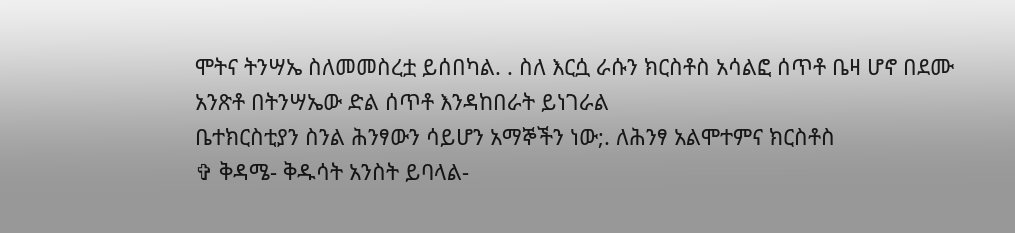ሞትና ትንሣኤ ስለመመስረቷ ይሰበካል. . ስለ እርሷ ራሱን ክርስቶስ አሳልፎ ሰጥቶ ቤዛ ሆኖ በደሙ አንጽቶ በትንሣኤው ድል ሰጥቶ እንዳከበራት ይነገራል
ቤተክርስቲያን ስንል ሕንፃውን ሳይሆን አማኞችን ነው;. ለሕንፃ አልሞተምና ክርስቶስ
✞ ቅዳሜ- ቅዱሳት አንስት ይባላል-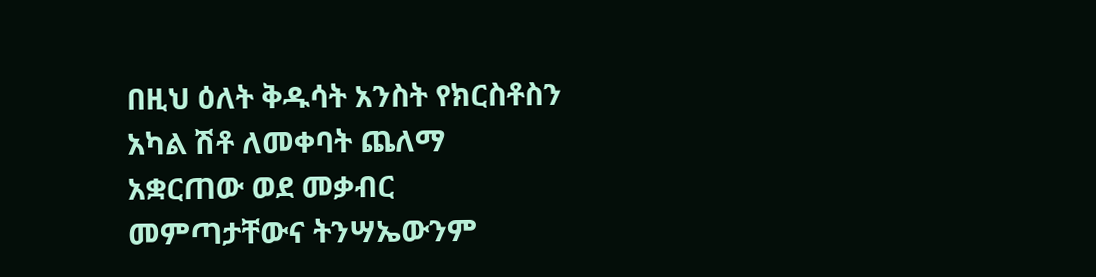በዚህ ዕለት ቅዱሳት አንስት የክርስቶስን አካል ሽቶ ለመቀባት ጨለማ አቋርጠው ወደ መቃብር መምጣታቸውና ትንሣኤውንም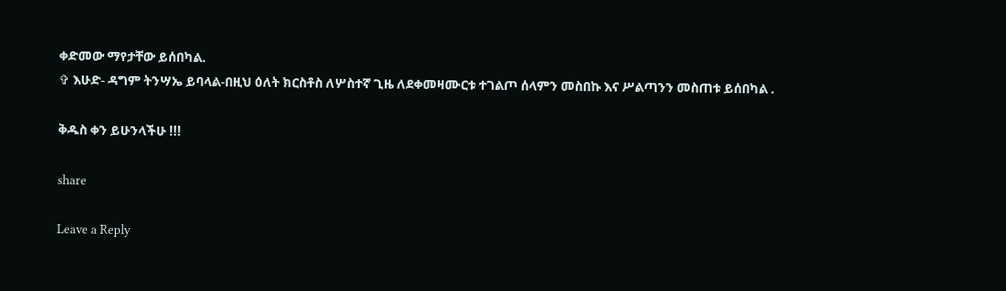ቀድመው ማየታቸው ይሰበካል.
✞ እሁድ- ዳግም ትንሣኤ ይባላል-በዚህ ዕለት ክርስቶስ ለሦስተኛ ጊዜ ለደቀመዛሙርቱ ተገልጦ ሰላምን መስበኩ እና ሥልጣንን መስጠቱ ይሰበካል .

ቅዱስ ቀን ይሁንላችሁ !!!

share

Leave a Reply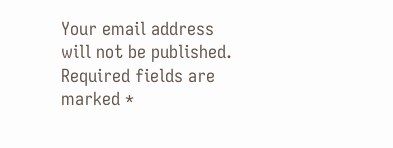Your email address will not be published. Required fields are marked *